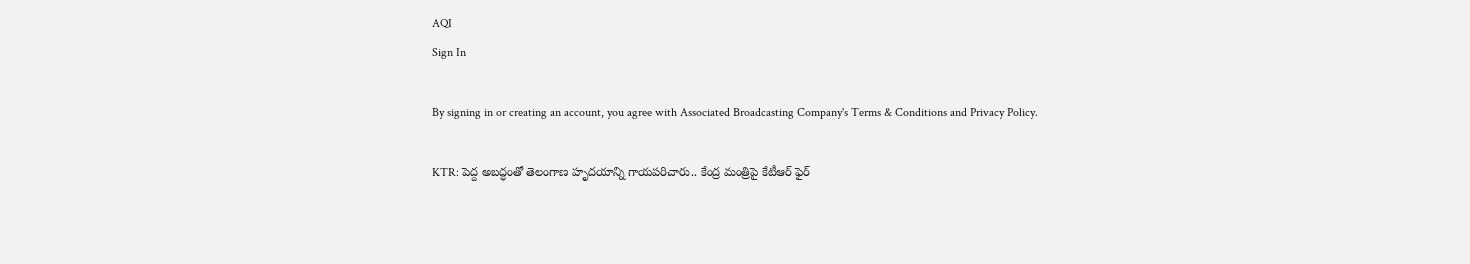AQI
Sign In

By signing in or creating an account, you agree with Associated Broadcasting Company's Terms & Conditions and Privacy Policy.

KTR: పెద్ద అబద్ధంతో తెలంగాణ హృదయాన్ని గాయపరిచారు.. కేంద్ర మంత్రిపై కేటీఆర్ ఫైర్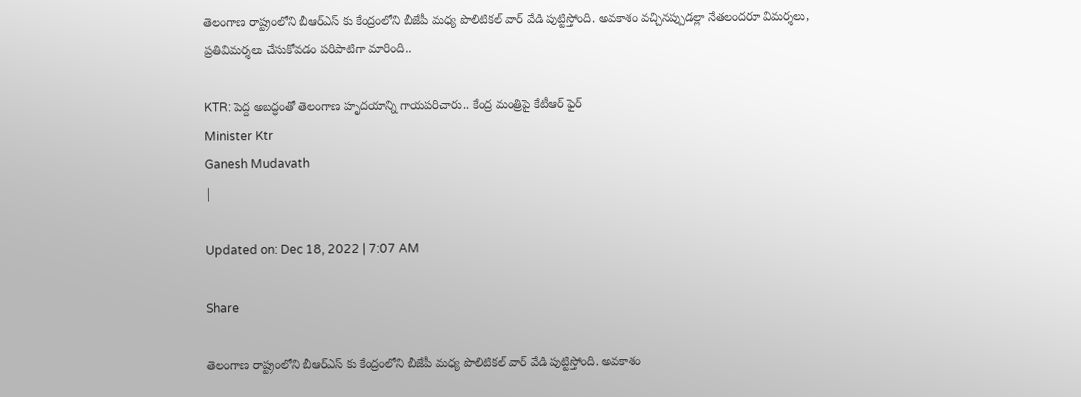తెలంగాణ రాష్ట్రంలోని బీఆర్ఎస్ కు కేంద్రంలోని బీజేపీ మధ్య పొలిటికల్ వార్ వేడి పుట్టిస్తోంది. అవకాశం వచ్చినప్పుడల్లా నేతలందరూ విమర్శలు, ప్రతివిమర్శలు చేసుకోవడం పరిపాటిగా మారింది..

KTR: పెద్ద అబద్ధంతో తెలంగాణ హృదయాన్ని గాయపరిచారు.. కేంద్ర మంత్రిపై కేటీఆర్ ఫైర్
Minister Ktr
Ganesh Mudavath
|

Updated on: Dec 18, 2022 | 7:07 AM

Share

తెలంగాణ రాష్ట్రంలోని బీఆర్ఎస్ కు కేంద్రంలోని బీజేపీ మధ్య పొలిటికల్ వార్ వేడి పుట్టిస్తోంది. అవకాశం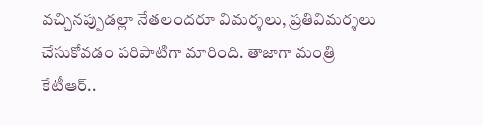వచ్చినప్పుడల్లా నేతలందరూ విమర్శలు, ప్రతివిమర్శలు చేసుకోవడం పరిపాటిగా మారింది. తాజాగా మంత్రి కేటీఆర్..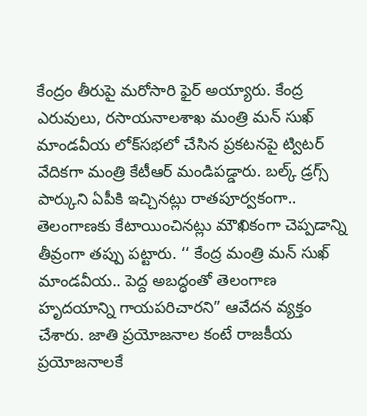కేంద్రం తీరుపై మరోసారి ఫైర్ అయ్యారు. కేంద్ర ఎరువులు, రసాయనాలశాఖ మంత్రి మన్ సుఖ్ మాండవీయ లోక్‌సభలో చేసిన ప్రకటనపై ట్విటర్‌ వేదికగా మంత్రి కేటీఆర్ మండిపడ్డారు. బల్క్‌ డ్రగ్స్‌ పార్కుని ఏపీకి ఇచ్చినట్లు రాతపూర్వకంగా.. తెలంగాణకు కేటాయించినట్లు మౌఖికంగా చెప్పడాన్ని తీవ్రంగా తప్పు పట్టారు. ‘‘ కేంద్ర మంత్రి మన్ సుఖ్ మాండవీయ.. పెద్ద అబద్ధంతో తెలంగాణ హృదయాన్ని గాయపరిచారని” ఆవేదన వ్యక్తం చేశారు. జాతి ప్రయోజనాల కంటే రాజకీయ ప్రయోజనాలకే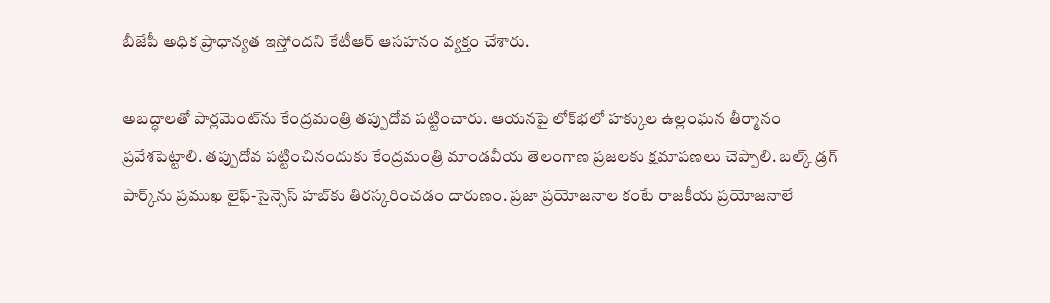బీజేపీ అధిక ప్రాధాన్యత ఇస్తోందని కేటీఆర్ ఆసహనం వ్యక్తం చేశారు.

అబద్ధాలతో పార్లమెంట్‌ను కేంద్రమంత్రి తప్పుదోవ పట్టించారు. ఆయనపై లోక్‌భలో హక్కుల ఉల్లంఘన తీర్మానం ప్రవేశపెట్టాలి. తప్పుదోవ పట్టించినందుకు కేంద్రమంత్రి మాండవీయ తెలంగాణ ప్రజలకు క్షమాపణలు చెప్పాలి. బల్క్ డ్రగ్ పార్క్‌ను ప్రముఖ లైఫ్-సైన్సెస్ హబ్‌కు తిరస్కరించడం దారుణం. ప్రజా ప్రయోజనాల కంటే రాజకీయ ప్రయోజనాలే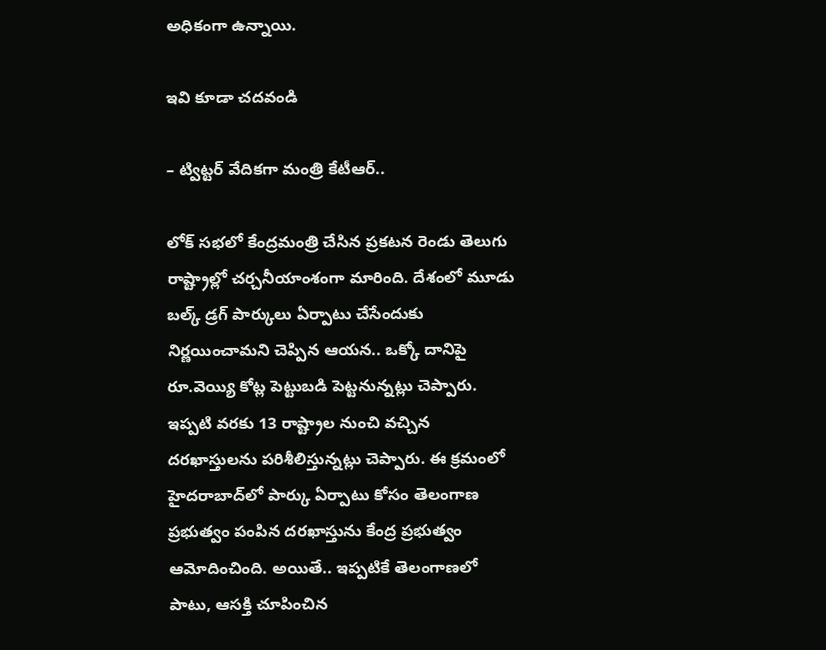అధికంగా ఉన్నాయి.

ఇవి కూడా చదవండి

– ట్విట్టర్ వేదికగా మంత్రి కేటీఆర్..

లోక్ సభలో కేంద్రమంత్రి చేసిన ప్రకటన రెండు తెలుగు రాష్ట్రాల్లో చర్చనీయాంశంగా మారింది. దేశంలో మూడు బల్క్‌ డ్రగ్‌ పార్కులు ఏర్పాటు చేసేందుకు నిర్ణయించామని చెప్పిన ఆయన.. ఒక్కో దానిపై రూ.వెయ్యి కోట్ల పెట్టుబడి పెట్టనున్నట్లు చెప్పారు. ఇప్పటి వరకు 13 రాష్ట్రాల నుంచి వచ్చిన దరఖాస్తులను పరిశీలిస్తున్నట్లు చెప్పారు. ఈ క్రమంలో హైదరాబాద్‌లో పార్కు ఏర్పాటు కోసం తెలంగాణ ప్రభుత్వం పంపిన దరఖాస్తును కేంద్ర ప్రభుత్వం ఆమోదించింది. అయితే.. ఇప్పటికే తెలంగాణలో పాటు, ఆసక్తి చూపించిన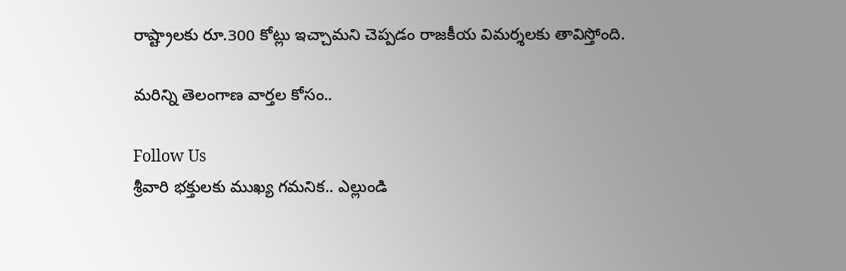రాష్ట్రాలకు రూ.300 కోట్లు ఇచ్చామని చెప్పడం రాజకీయ విమర్శలకు తావిస్తోంది.

మరిన్ని తెలంగాణ వార్తల కోసం..

Follow Us
శ్రీవారి భక్తులకు ముఖ్య గమనిక.. ఎల్లుండి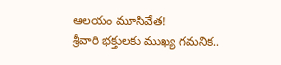ఆలయం మూసివేత!
శ్రీవారి భక్తులకు ముఖ్య గమనిక..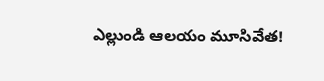ఎల్లుండి ఆలయం మూసివేత!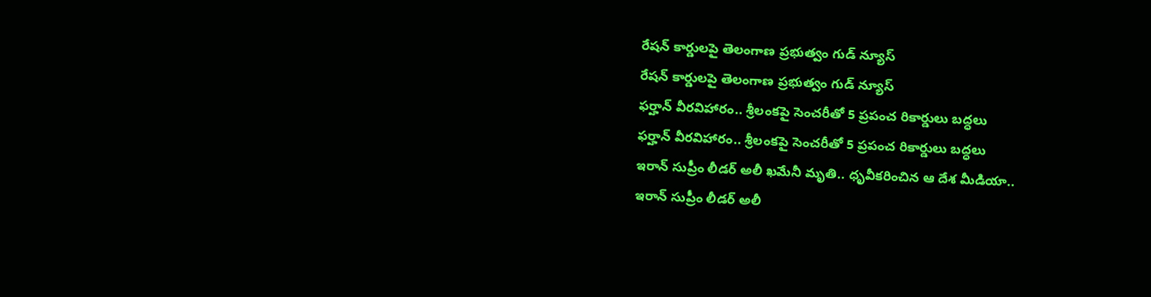రేషన్ కార్డులపై తెలంగాణ ప్రభుత్వం గుడ్ న్యూస్
రేషన్ కార్డులపై తెలంగాణ ప్రభుత్వం గుడ్ న్యూస్
ఫర్హాన్ వీరవిహారం.. శ్రీలంకపై సెంచరీతో 5 ప్రపంచ రికార్డులు బద్ధలు
ఫర్హాన్ వీరవిహారం.. శ్రీలంకపై సెంచరీతో 5 ప్రపంచ రికార్డులు బద్ధలు
ఇరాన్ సుప్రీం లీడర్ అలీ ఖమేనీ మృతి.. ధృవీకరించిన ఆ దేశ మీడియా..
ఇరాన్ సుప్రీం లీడర్ అలీ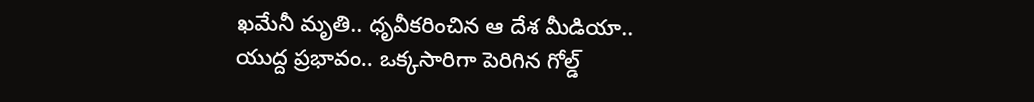ఖమేనీ మృతి.. ధృవీకరించిన ఆ దేశ మీడియా..
యుద్ద ప్రభావం.. ఒక్కసారిగా పెరిగిన గోల్డ్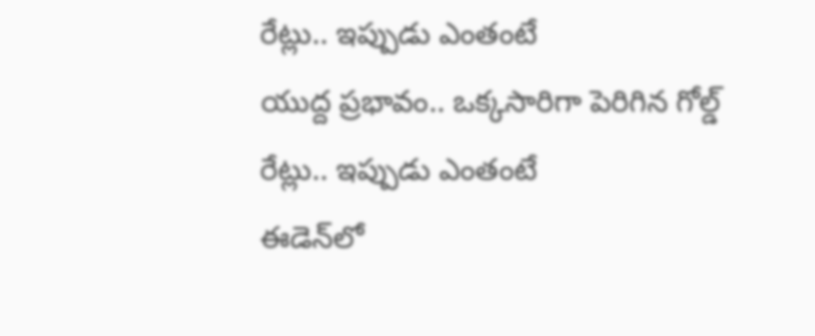రేట్లు.. ఇప్పుడు ఎంతంటే
యుద్ద ప్రభావం.. ఒక్కసారిగా పెరిగిన గోల్డ్ రేట్లు.. ఇప్పుడు ఎంతంటే
ఈడెన్‌లో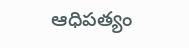ఆధిపత్యం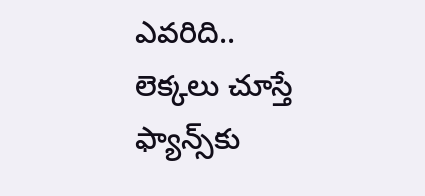ఎవరిది.. లెక్కలు చూస్తే ఫ్యాన్స్‌కు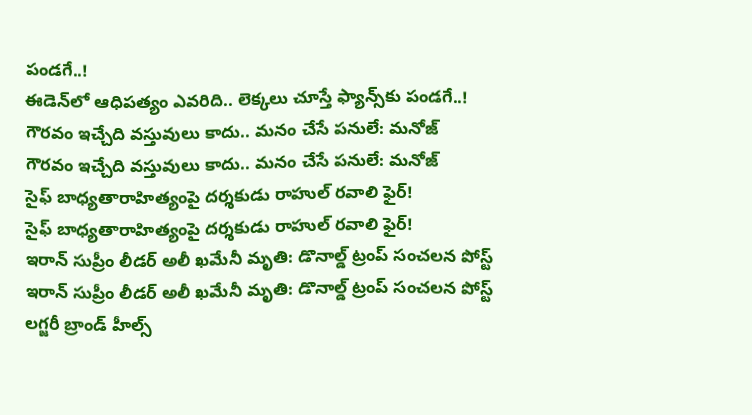పండగే..!
ఈడెన్‌లో ఆధిపత్యం ఎవరిది.. లెక్కలు చూస్తే ఫ్యాన్స్‌కు పండగే..!
గౌరవం ఇచ్చేది వస్తువులు కాదు.. మనం చేసే పనులే: మనోజ్
గౌరవం ఇచ్చేది వస్తువులు కాదు.. మనం చేసే పనులే: మనోజ్
సైఫ్ బాధ్యతారాహిత్యంపై దర్శకుడు రాహుల్ రవాలి ఫైర్!
సైఫ్ బాధ్యతారాహిత్యంపై దర్శకుడు రాహుల్ రవాలి ఫైర్!
ఇరాన్ సుప్రీం లీడర్ అలీ ఖమేనీ మృతి: డొనాల్డ్ ట్రంప్ సంచలన పోస్ట్
ఇరాన్ సుప్రీం లీడర్ అలీ ఖమేనీ మృతి: డొనాల్డ్ ట్రంప్ సంచలన పోస్ట్
లగ్జరీ బ్రాండ్ హీల్స్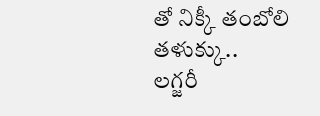తో నిక్కీ తంబోలి తళుక్కు..
లగ్జరీ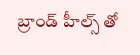బ్రాండ్ హీల్స్ తో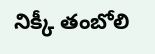నిక్కీ తంబోలి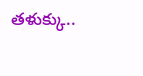తళుక్కు..